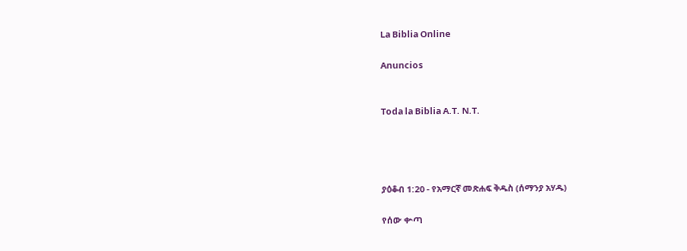La Biblia Online

Anuncios


Toda la Biblia A.T. N.T.




ያዕቆብ 1:20 - የአማርኛ መጽሐፍ ቅዱስ (ሰማንያ አሃዱ)

የሰው ቍጣ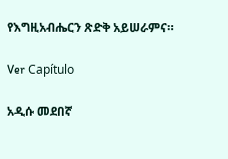የእግዚአብሔርን ጽድቅ አይሠራምና።

Ver Capítulo

አዲሱ መደበኛ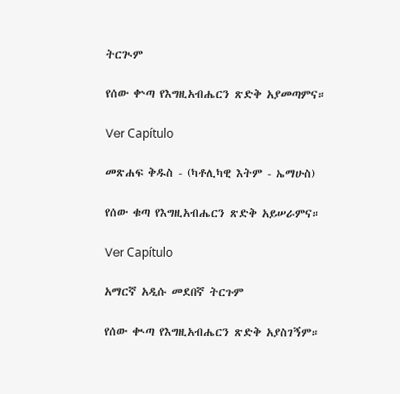ትርጒም

የሰው ቍጣ የእግዚአብሔርን ጽድቅ አያመጣምና።

Ver Capítulo

መጽሐፍ ቅዱስ - (ካቶሊካዊ እትም - ኤማሁስ)

የሰው ቁጣ የእግዚአብሔርን ጽድቅ አይሠራምና።

Ver Capítulo

አማርኛ አዲሱ መደበኛ ትርጉም

የሰው ቊጣ የእግዚአብሔርን ጽድቅ አያስገኝም።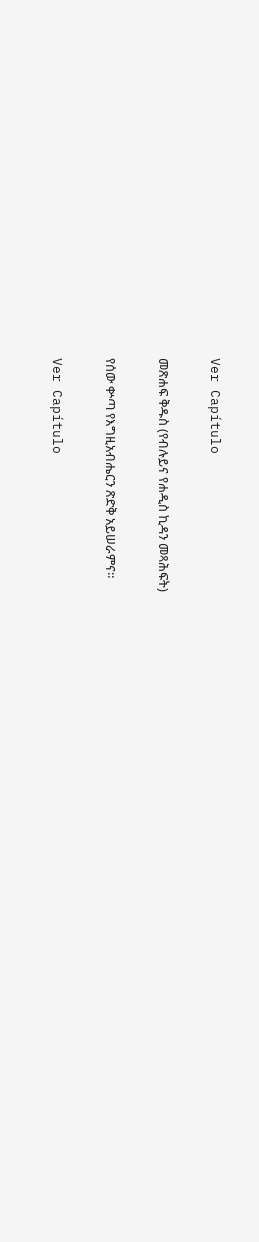Ver Capítulo

መጽሐፍ ቅዱስ (የብሉይና የሐዲስ ኪዳን መጻሕፍት)

የሰው ቍጣ የእግዚአብሔርን ጽድቅ አይሠራምና።

Ver Capítulo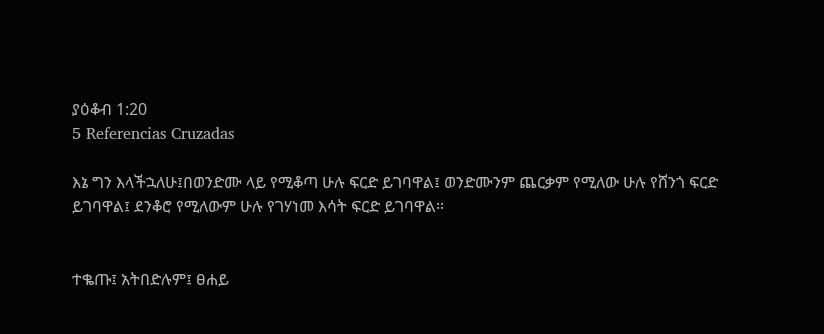ያዕቆብ 1:20
5 Referencias Cruzadas

እኔ ግን እላችኋለሁ፤በወንድሙ ላይ የሚቆጣ ሁሉ ፍርድ ይገባዋል፤ ወንድሙንም ጨርቃም የሚለው ሁሉ የሸንጎ ፍርድ ይገባዋል፤ ደንቆሮ የሚለውም ሁሉ የገሃነመ እሳት ፍርድ ይገባዋል።


ተቈጡ፤ አትበድሉም፤ ፀሐይ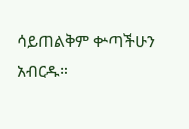ሳይጠልቅም ቍጣችሁን አብርዱ።